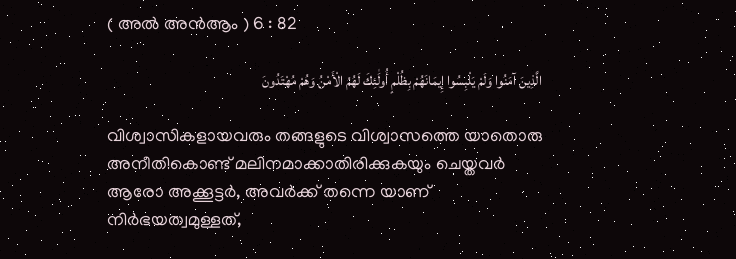( അൽ അന്‍ആം ) 6 : 82

الَّذِينَ آمَنُوا وَلَمْ يَلْبِسُوا إِيمَانَهُمْ بِظُلْمٍ أُولَٰئِكَ لَهُمُ الْأَمْنُ وَهُمْ مُهْتَدُونَ

വിശ്വാസികളായവരും തങ്ങളുടെ വിശ്വാസത്തെ യാതൊരു അനീതികൊണ്ട് മലിനമാക്കാതിരിക്കുകയും ചെയ്തവര്‍ ആരോ അക്കൂട്ടര്‍, അവര്‍ക്ക് തന്നെ യാണ് നിര്‍ഭയത്വമുള്ളത്,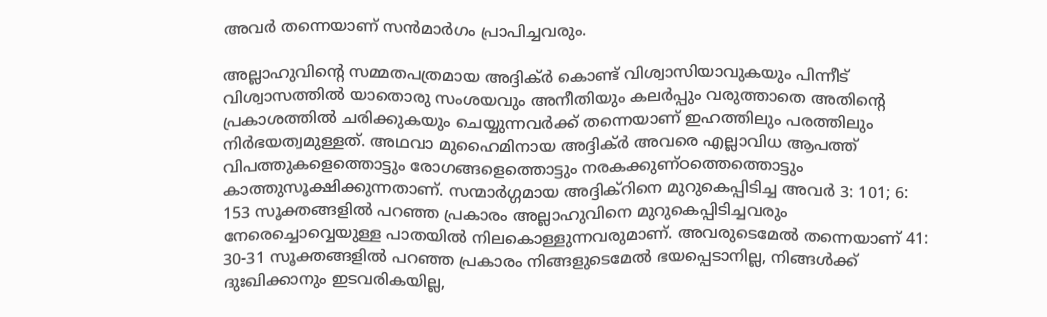അവര്‍ തന്നെയാണ് സന്‍മാര്‍ഗം പ്രാപിച്ചവരും.

അല്ലാഹുവിന്‍റെ സമ്മതപത്രമായ അദ്ദിക്ര്‍ കൊണ്ട് വിശ്വാസിയാവുകയും പിന്നീട് വിശ്വാസത്തില്‍ യാതൊരു സംശയവും അനീതിയും കലര്‍പ്പും വരുത്താതെ അതിന്‍റെ പ്രകാശത്തില്‍ ചരിക്കുകയും ചെയ്യുന്നവര്‍ക്ക് തന്നെയാണ് ഇഹത്തിലും പരത്തിലും നിര്‍ഭയത്വമുള്ളത്. അഥവാ മുഹൈമിനായ അദ്ദിക്ര്‍ അവരെ എല്ലാവിധ ആപത്ത് വിപത്തുകളെത്തൊട്ടും രോഗങ്ങളെത്തൊട്ടും നരകക്കുണ്ഠത്തെത്തൊട്ടും കാത്തുസൂക്ഷിക്കുന്നതാണ്. സന്മാര്‍ഗ്ഗമായ അദ്ദിക്റിനെ മുറുകെപ്പിടിച്ച അവര്‍ 3: 101; 6: 153 സൂക്തങ്ങളില്‍ പറഞ്ഞ പ്രകാരം അല്ലാഹുവിനെ മുറുകെപ്പിടിച്ചവരും നേരെച്ചൊവ്വെയുള്ള പാതയില്‍ നിലകൊള്ളുന്നവരുമാണ്. അവരുടെമേല്‍ തന്നെയാണ് 41: 30-31 സൂക്തങ്ങളില്‍ പറഞ്ഞ പ്രകാരം നിങ്ങളുടെമേല്‍ ഭയപ്പെടാനില്ല, നിങ്ങള്‍ക്ക് ദുഃഖിക്കാനും ഇടവരികയില്ല,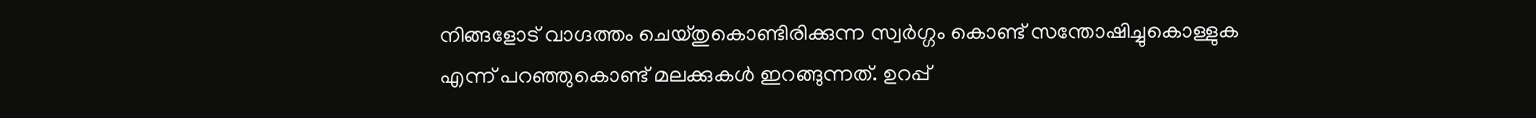നിങ്ങളോട് വാഗ്ദത്തം ചെയ്തുകൊണ്ടിരിക്കുന്ന സ്വര്‍ഗ്ഗം കൊണ്ട് സന്തോഷിച്ചുകൊള്ളുക എന്ന് പറഞ്ഞുകൊണ്ട് മലക്കുകള്‍ ഇറങ്ങുന്നത്. ഉറപ്പ്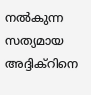നല്‍കുന്ന സത്യമായ അദ്ദിക്റിനെ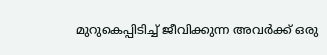മുറുകെപ്പിടിച്ച് ജീവിക്കുന്ന അവര്‍ക്ക് ഒരു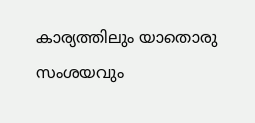കാര്യത്തിലും യാതൊരു സംശയവും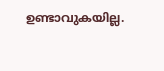ഉണ്ടാവുകയില്ല.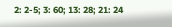2: 2-5; 3: 60; 13: 28; 21: 24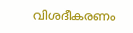വിശദീകരണം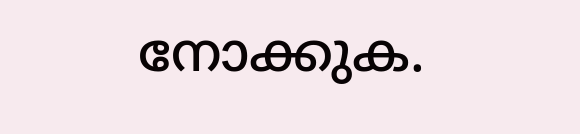നോക്കുക.